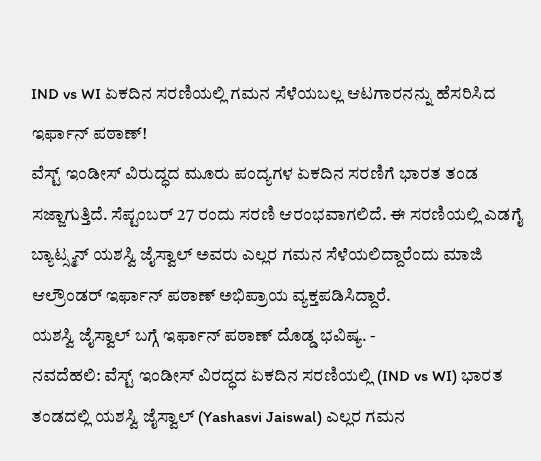IND vs WI ಏಕದಿನ ಸರಣಿಯಲ್ಲಿ ಗಮನ ಸೆಳೆಯಬಲ್ಲ ಆಟಗಾರನನ್ನು ಹೆಸರಿಸಿದ ಇರ್ಫಾನ್ ಪಠಾಣ್!
ವೆಸ್ಟ್ ಇಂಡೀಸ್ ವಿರುದ್ಧದ ಮೂರು ಪಂದ್ಯಗಳ ಏಕದಿನ ಸರಣಿಗೆ ಭಾರತ ತಂಡ ಸಜ್ಜಾಗುತ್ತಿದೆ. ಸೆಪ್ಟಂಬರ್ 27 ರಂದು ಸರಣಿ ಆರಂಭವಾಗಲಿದೆ. ಈ ಸರಣಿಯಲ್ಲಿ ಎಡಗೈ ಬ್ಯಾಟ್ಸ್ಮನ್ ಯಶಸ್ವಿ ಜೈಸ್ವಾಲ್ ಅವರು ಎಲ್ಲರ ಗಮನ ಸೆಳೆಯಲಿದ್ದಾರೆಂದು ಮಾಜಿ ಆಲ್ರೌಂಡರ್ ಇರ್ಫಾನ್ ಪಠಾಣ್ ಅಭಿಪ್ರಾಯ ವ್ಯಕ್ತಪಡಿಸಿದ್ದಾರೆ.
ಯಶಸ್ವಿ ಜೈಸ್ವಾಲ್ ಬಗ್ಗೆ ಇರ್ಫಾನ್ ಪಠಾಣ್ ದೊಡ್ಡ ಭವಿಷ್ಯ. -
ನವದೆಹಲಿ: ವೆಸ್ಟ್ ಇಂಡೀಸ್ ವಿರದ್ಧದ ಏಕದಿನ ಸರಣಿಯಲ್ಲಿ (IND vs WI) ಭಾರತ ತಂಡದಲ್ಲಿ ಯಶಸ್ವಿ ಜೈಸ್ವಾಲ್ (Yashasvi Jaiswal) ಎಲ್ಲರ ಗಮನ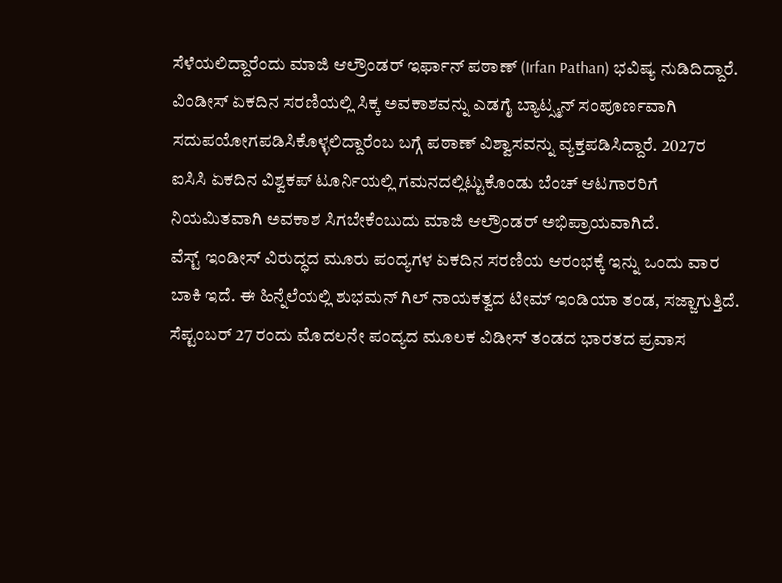ಸೆಳೆಯಲಿದ್ದಾರೆಂದು ಮಾಜಿ ಆಲ್ರೌಂಡರ್ ಇರ್ಫಾನ್ ಪಠಾಣ್ (Irfan Pathan) ಭವಿಷ್ಯ ನುಡಿದಿದ್ದಾರೆ. ವಿಂಡೀಸ್ ಏಕದಿನ ಸರಣಿಯಲ್ಲಿ ಸಿಕ್ಕ ಅವಕಾಶವನ್ನು ಎಡಗೈ ಬ್ಯಾಟ್ಸ್ಮನ್ ಸಂಪೂರ್ಣವಾಗಿ ಸದುಪಯೋಗಪಡಿಸಿಕೊಳ್ಳಲಿದ್ದಾರೆಂಬ ಬಗ್ಗೆ ಪಠಾಣ್ ವಿಶ್ವಾಸವನ್ನು ವ್ಯಕ್ತಪಡಿಸಿದ್ದಾರೆ. 2027ರ ಐಸಿಸಿ ಏಕದಿನ ವಿಶ್ವಕಪ್ ಟೂರ್ನಿಯಲ್ಲಿ ಗಮನದಲ್ಲಿಟ್ಟುಕೊಂಡು ಬೆಂಚ್ ಆಟಗಾರರಿಗೆ ನಿಯಮಿತವಾಗಿ ಅವಕಾಶ ಸಿಗಬೇಕೆಂಬುದು ಮಾಜಿ ಆಲ್ರೌಂಡರ್ ಅಭಿಪ್ರಾಯವಾಗಿದೆ.
ವೆಸ್ಟ್ ಇಂಡೀಸ್ ವಿರುದ್ಧದ ಮೂರು ಪಂದ್ಯಗಳ ಏಕದಿನ ಸರಣಿಯ ಆರಂಭಕ್ಕೆ ಇನ್ನು ಒಂದು ವಾರ ಬಾಕಿ ಇದೆ. ಈ ಹಿನ್ನೆಲೆಯಲ್ಲಿ ಶುಭಮನ್ ಗಿಲ್ ನಾಯಕತ್ವದ ಟೀಮ್ ಇಂಡಿಯಾ ತಂಡ, ಸಜ್ಜಾಗುತ್ತಿದೆ. ಸೆಪ್ಟಂಬರ್ 27 ರಂದು ಮೊದಲನೇ ಪಂದ್ಯದ ಮೂಲಕ ವಿಡೀಸ್ ತಂಡದ ಭಾರತದ ಪ್ರವಾಸ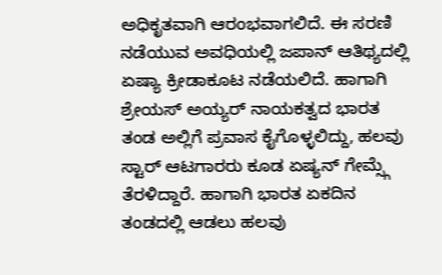ಅಧಿಕೃತವಾಗಿ ಆರಂಭವಾಗಲಿದೆ. ಈ ಸರಣಿ ನಡೆಯುವ ಅವಧಿಯಲ್ಲಿ ಜಪಾನ್ ಆತಿಥ್ಯದಲ್ಲಿ ಏಷ್ಯಾ ಕ್ರೀಡಾಕೂಟ ನಡೆಯಲಿದೆ. ಹಾಗಾಗಿ ಶ್ರೇಯಸ್ ಅಯ್ಯರ್ ನಾಯಕತ್ವದ ಭಾರತ ತಂಡ ಅಲ್ಲಿಗೆ ಪ್ರವಾಸ ಕೈಗೊಳ್ಳಲಿದ್ದು, ಹಲವು ಸ್ಟಾರ್ ಆಟಗಾರರು ಕೂಡ ಏಷ್ಯನ್ ಗೇಮ್ಸ್ಗೆ ತೆರಳಿದ್ದಾರೆ. ಹಾಗಾಗಿ ಭಾರತ ಏಕದಿನ ತಂಡದಲ್ಲಿ ಆಡಲು ಹಲವು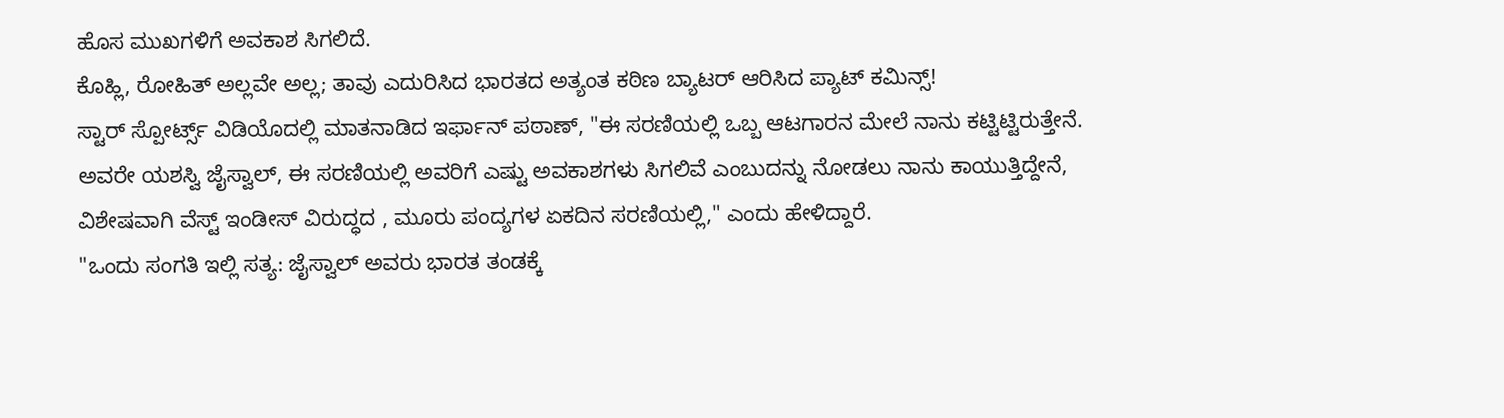ಹೊಸ ಮುಖಗಳಿಗೆ ಅವಕಾಶ ಸಿಗಲಿದೆ.
ಕೊಹ್ಲಿ, ರೋಹಿತ್ ಅಲ್ಲವೇ ಅಲ್ಲ; ತಾವು ಎದುರಿಸಿದ ಭಾರತದ ಅತ್ಯಂತ ಕಠಿಣ ಬ್ಯಾಟರ್ ಆರಿಸಿದ ಪ್ಯಾಟ್ ಕಮಿನ್ಸ್!
ಸ್ಟಾರ್ ಸ್ಪೋರ್ಟ್ಸ್ ವಿಡಿಯೊದಲ್ಲಿ ಮಾತನಾಡಿದ ಇರ್ಫಾನ್ ಪಠಾಣ್, "ಈ ಸರಣಿಯಲ್ಲಿ ಒಬ್ಬ ಆಟಗಾರನ ಮೇಲೆ ನಾನು ಕಟ್ಟಿಟ್ಟಿರುತ್ತೇನೆ. ಅವರೇ ಯಶಸ್ವಿ ಜೈಸ್ವಾಲ್, ಈ ಸರಣಿಯಲ್ಲಿ ಅವರಿಗೆ ಎಷ್ಟು ಅವಕಾಶಗಳು ಸಿಗಲಿವೆ ಎಂಬುದನ್ನು ನೋಡಲು ನಾನು ಕಾಯುತ್ತಿದ್ದೇನೆ, ವಿಶೇಷವಾಗಿ ವೆಸ್ಟ್ ಇಂಡೀಸ್ ವಿರುದ್ಧದ , ಮೂರು ಪಂದ್ಯಗಳ ಏಕದಿನ ಸರಣಿಯಲ್ಲಿ," ಎಂದು ಹೇಳಿದ್ದಾರೆ.
"ಒಂದು ಸಂಗತಿ ಇಲ್ಲಿ ಸತ್ಯ: ಜೈಸ್ವಾಲ್ ಅವರು ಭಾರತ ತಂಡಕ್ಕೆ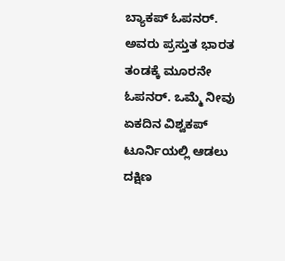ಬ್ಯಾಕಪ್ ಓಪನರ್. ಅವರು ಪ್ರಸ್ತುತ ಭಾರತ ತಂಡಕ್ಕೆ ಮೂರನೇ ಓಪನರ್. ಒಮ್ಮೆ ನೀವು ಏಕದಿನ ವಿಶ್ವಕಪ್ ಟೂರ್ನಿಯಲ್ಲಿ ಆಡಲು ದಕ್ಷಿಣ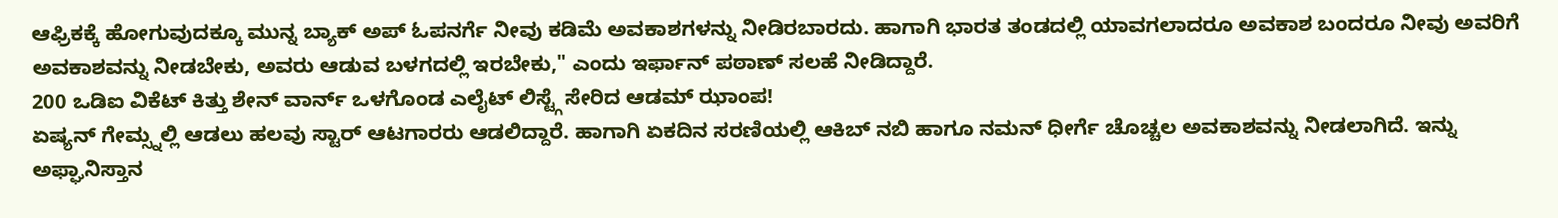ಆಫ್ರಿಕಕ್ಕೆ ಹೋಗುವುದಕ್ಕೂ ಮುನ್ನ ಬ್ಯಾಕ್ ಅಪ್ ಓಪನರ್ಗೆ ನೀವು ಕಡಿಮೆ ಅವಕಾಶಗಳನ್ನು ನೀಡಿರಬಾರದು. ಹಾಗಾಗಿ ಭಾರತ ತಂಡದಲ್ಲಿ ಯಾವಗಲಾದರೂ ಅವಕಾಶ ಬಂದರೂ ನೀವು ಅವರಿಗೆ ಅವಕಾಶವನ್ನು ನೀಡಬೇಕು, ಅವರು ಆಡುವ ಬಳಗದಲ್ಲಿ ಇರಬೇಕು," ಎಂದು ಇರ್ಫಾನ್ ಪಠಾಣ್ ಸಲಹೆ ನೀಡಿದ್ದಾರೆ.
200 ಒಡಿಐ ವಿಕೆಟ್ ಕಿತ್ತು ಶೇನ್ ವಾರ್ನ್ ಒಳಗೊಂಡ ಎಲೈಟ್ ಲಿಸ್ಟ್ಗೆ ಸೇರಿದ ಆಡಮ್ ಝಾಂಪ!
ಏಷ್ಯನ್ ಗೇಮ್ಸ್ನಲ್ಲಿ ಆಡಲು ಹಲವು ಸ್ಟಾರ್ ಆಟಗಾರರು ಆಡಲಿದ್ದಾರೆ. ಹಾಗಾಗಿ ಏಕದಿನ ಸರಣಿಯಲ್ಲಿ ಆಕಿಬ್ ನಬಿ ಹಾಗೂ ನಮನ್ ಧೀರ್ಗೆ ಚೊಚ್ಚಲ ಅವಕಾಶವನ್ನು ನೀಡಲಾಗಿದೆ. ಇನ್ನು ಅಫ್ಘಾನಿಸ್ತಾನ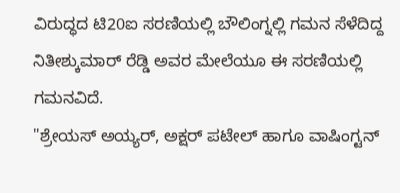ವಿರುದ್ಧದ ಟಿ20ಐ ಸರಣಿಯಲ್ಲಿ ಬೌಲಿಂಗ್ನಲ್ಲಿ ಗಮನ ಸೆಳೆದಿದ್ದ ನಿತೀಶ್ಕುಮಾರ್ ರೆಡ್ಡಿ ಅವರ ಮೇಲೆಯೂ ಈ ಸರಣಿಯಲ್ಲಿ ಗಮನವಿದೆ.
"ಶ್ರೇಯಸ್ ಅಯ್ಯರ್, ಅಕ್ಷರ್ ಪಟೇಲ್ ಹಾಗೂ ವಾಷಿಂಗ್ಟನ್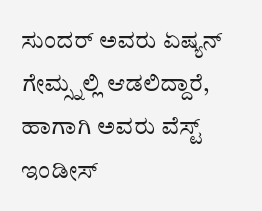ಸುಂದರ್ ಅವರು ಏಷ್ಯನ್ ಗೇಮ್ಸ್ನಲ್ಲಿ ಆಡಲಿದ್ದಾರೆ, ಹಾಗಾಗಿ ಅವರು ವೆಸ್ಟ್ ಇಂಡೀಸ್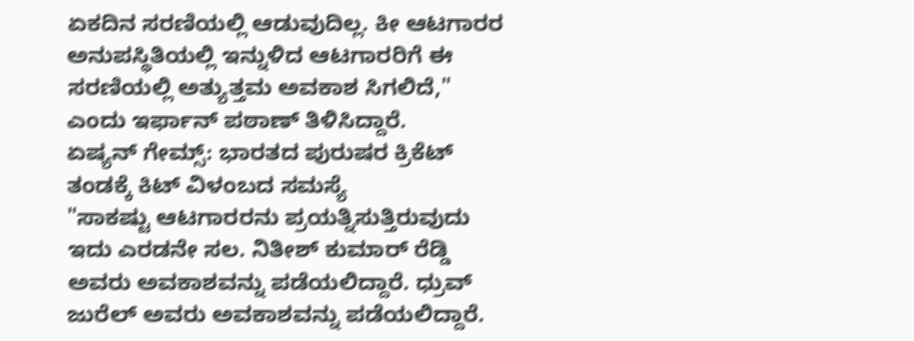ಏಕದಿನ ಸರಣಿಯಲ್ಲಿ ಆಡುವುದಿಲ್ಲ. ಕೀ ಆಟಗಾರರ ಅನುಪಸ್ಥಿತಿಯಲ್ಲಿ ಇನ್ನುಳಿದ ಆಟಗಾರರಿಗೆ ಈ ಸರಣಿಯಲ್ಲಿ ಅತ್ಯುತ್ತಮ ಅವಕಾಶ ಸಿಗಲಿದೆ," ಎಂದು ಇರ್ಫಾನ್ ಪಠಾಣ್ ತಿಳಿಸಿದ್ದಾರೆ.
ಏಷ್ಯನ್ ಗೇಮ್ಸ್: ಭಾರತದ ಪುರುಷರ ಕ್ರಿಕೆಟ್ ತಂಡಕ್ಕೆ ಕಿಟ್ ವಿಳಂಬದ ಸಮಸ್ಯೆ
"ಸಾಕಷ್ಟು ಆಟಗಾರರನು ಪ್ರಯತ್ನಿಸುತ್ತಿರುವುದು ಇದು ಎರಡನೇ ಸಲ. ನಿತೀಶ್ ಕುಮಾರ್ ರೆಡ್ಡಿ ಅವರು ಅವಕಾಶವನ್ನು ಪಡೆಯಲಿದ್ದಾರೆ. ಧ್ರುವ್ ಜುರೆಲ್ ಅವರು ಅವಕಾಶವನ್ನು ಪಡೆಯಲಿದ್ದಾರೆ.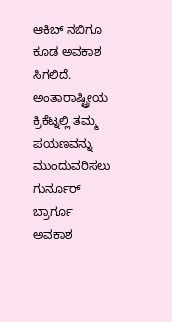ಆಕಿಬ್ ನಬಿಗೂ ಕೂಡ ಅವಕಾಶ ಸಿಗಲಿದೆ. ಅಂತಾರಾಷ್ಟ್ರೀಯ ಕ್ರಿಕೆಟ್ನಲ್ಲಿ ತಮ್ಮ ಪಯಣವನ್ನು ಮುಂದುವರಿಸಲು ಗುರ್ನೂರ್ ಬ್ರಾರ್ಗೂ ಅವಕಾಶ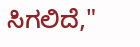ಸಿಗಲಿದೆ,"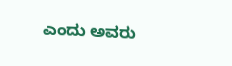ಎಂದು ಅವರು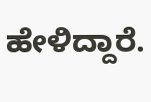ಹೇಳಿದ್ದಾರೆ.